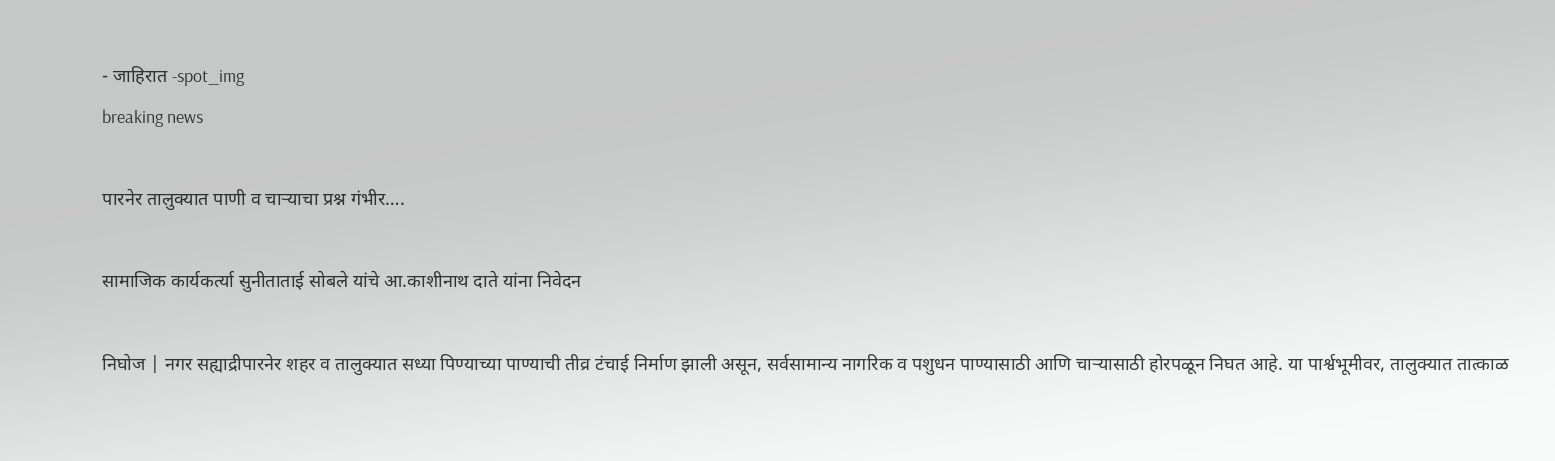- जाहिरात -spot_img
breaking news

पारनेर तालुक्यात पाणी व चाऱ्याचा प्रश्न गंभीर….

सामाजिक कार्यकर्त्या सुनीताताई सोबले यांचे आ.काशीनाथ दाते यांना निवेदन

निघोज | नगर सह्याद्रीपारनेर शहर व तालुक्यात सध्या पिण्याच्या पाण्याची तीव्र टंचाई निर्माण झाली असून, सर्वसामान्य नागरिक व पशुधन पाण्यासाठी आणि चाऱ्यासाठी होरपळून निघत आहे. या पार्श्वभूमीवर, तालुक्यात तात्काळ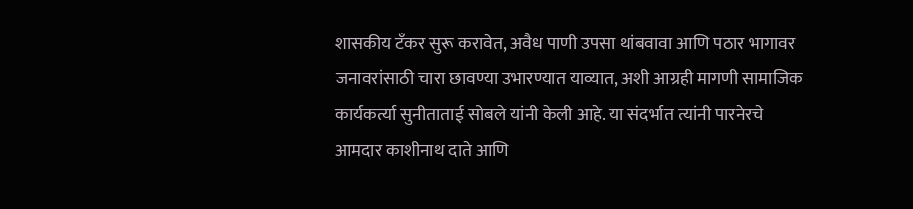शासकीय टँकर सुरू करावेत, अवैध पाणी उपसा थांबवावा आणि पठार भागावर जनावरांसाठी चारा छावण्या उभारण्यात याव्यात, अशी आग्रही मागणी सामाजिक कार्यकर्त्या सुनीताताई सोबले यांनी केली आहे. या संदर्भात त्यांनी पारनेरचे आमदार काशीनाथ दाते आणि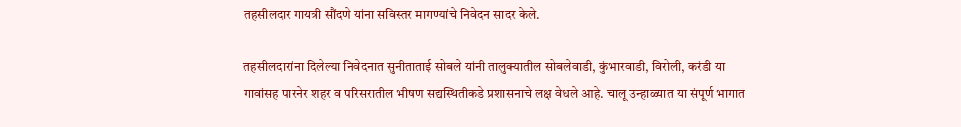तहसीलदार गायत्री सौंदणे यांना सविस्तर मागण्यांचे निवेदन सादर केले.

तहसीलदारांना दिलेल्या निवेदनात सुनीताताई सोबले यांनी तालुक्यातील सोबलेवाडी, कुंभारवाडी, विरोली, करंडी या गावांसह पारनेर शहर व परिसरातील भीषण सद्यस्थितीकडे प्रशासनाचे लक्ष वेधले आहे. चालू उन्हाळ्यात या संपूर्ण भागात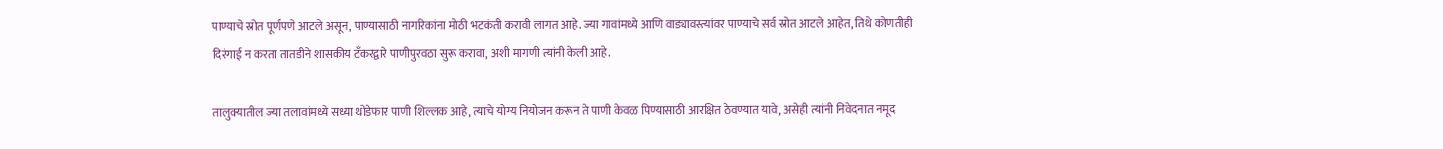पाण्याचे स्रोत पूर्णपणे आटले असून, पाण्यासाठी नागरिकांना मोठी भटकंती करावी लागत आहे. ज्या गावांमध्ये आणि वाड्यावस्त्यांवर पाण्याचे सर्व स्रोत आटले आहेत, तिथे कोणतीही दिरंगाई न करता तातडीने शासकीय टँकरद्वारे पाणीपुरवठा सुरू करावा, अशी मागणी त्यांनी केली आहे.

तालुक्यातील ज्या तलावांमध्ये सध्या थोडेफार पाणी शिल्लक आहे, त्याचे योग्य नियोजन करून ते पाणी केवळ पिण्यासाठी आरक्षित ठेवण्यात यावे, असेही त्यांनी निवेदनात नमूद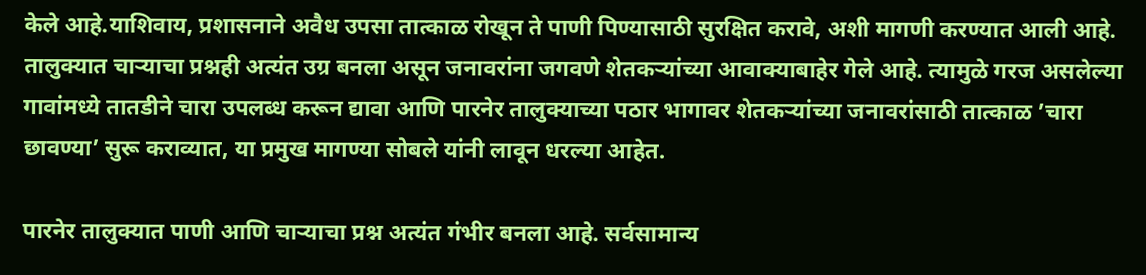केले आहे.याशिवाय, प्रशासनाने अवैध उपसा तात्काळ रोखून ते पाणी पिण्यासाठी सुरक्षित करावे, अशी मागणी करण्यात आली आहे. तालुक्यात चाऱ्याचा प्रश्नही अत्यंत उग्र बनला असून जनावरांना जगवणे शेतकऱ्यांच्या आवाक्याबाहेर गेले आहे. त्यामुळे गरज असलेल्या गावांमध्ये तातडीने चारा उपलब्ध करून द्यावा आणि पारनेर तालुक्याच्या पठार भागावर शेतकऱ्यांच्या जनावरांसाठी तात्काळ ‌’चारा छावण्या‌’ सुरू कराव्यात, या प्रमुख मागण्या सोबले यांनी लावून धरल्या आहेत.

पारनेर तालुक्यात पाणी आणि चाऱ्याचा प्रश्न अत्यंत गंभीर बनला आहे. सर्वसामान्य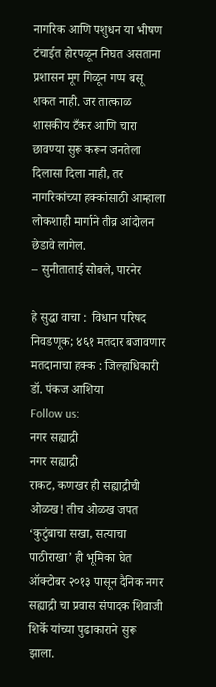नागरिक आणि पशुधन या भीषण टंचाईत होरपळून निघत असताना प्रशासन मूग गिळून गप्प बसू शकत नाही. जर तात्काळ शासकीय टँकर आणि चारा छावण्या सुरू करून जनतेला दिलासा दिला नाही, तर नागरिकांच्या हक्कांसाठी आम्हाला लोकशाही मार्गाने तीव्र आंदोलन छेडावे लागेल.
– सुनीताताई सोबले, पारनेर

हे सुद्धा वाचा :  विधान परिषद निवडणूक; ४६१ मतदार बजावणार मतदानाचा हक्क : जिल्हाधिकारी डॉ. पंकज आशिया
Follow us:
नगर सह्याद्री
नगर सह्याद्री
राकट, कणखर ही सह्याद्रीची ओळख! तीच ओळख जपत ‘कुटुंबाचा सखा, सत्याचा पाठीराखा’ ही भूमिका घेत ऑक्टोबर २०१३ पासून दैनिक नगर सह्याद्री चा प्रवास संपादक शिवाजी शिर्के यांच्या पुढाकाराने सुरू झाला.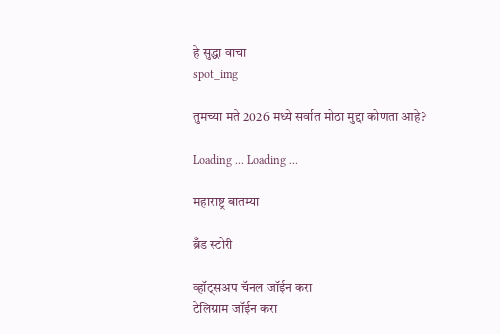हे सुद्धा वाचा
spot_img

तुमच्या मते 2026 मध्ये सर्वात मोठा मुद्दा कोणता आहे?

Loading ... Loading ...

महाराष्ट्र बातम्या

ब्रँड स्टोरी

व्हॉट्सअप चॅनल जॉईन करा
टेलिग्राम जॉईन करा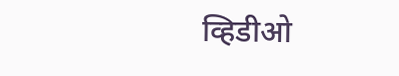व्हिडीओ